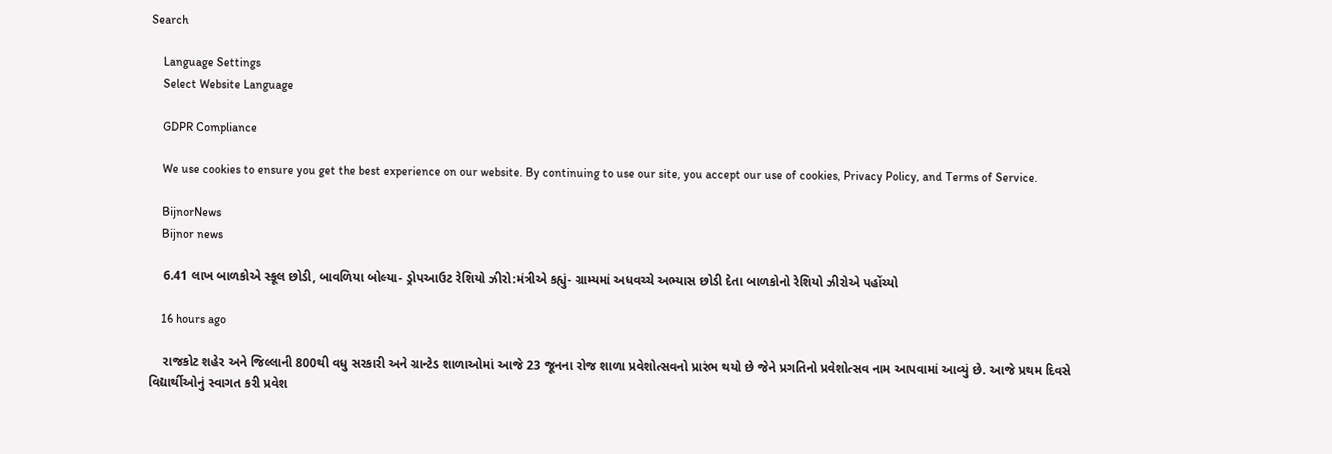Search

    Language Settings
    Select Website Language

    GDPR Compliance

    We use cookies to ensure you get the best experience on our website. By continuing to use our site, you accept our use of cookies, Privacy Policy, and Terms of Service.

    BijnorNews
    Bijnor news

    6.41 લાખ બાળકોએ સ્કૂલ છોડી, બાવળિયા બોલ્યા- ડ્રોપઆઉટ રેશિયો ઝીરો:મંત્રીએ કહ્યું- ગ્રામ્યમાં અધવચ્ચે અભ્યાસ છોડી દેતા બાળકોનો રેશિયો ઝીરોએ પહોંચ્યો

    16 hours ago

    રાજકોટ શહેર અને જિલ્લાની 800થી વધુ સરકારી અને ગ્રાન્ટેડ શાળાઓમાં આજે 23 જૂનના રોજ શાળા પ્રવેશોત્સવનો પ્રારંભ થયો છે જેને પ્રગતિનો પ્રવેશોત્સવ નામ આપવામાં આવ્યું છે. આજે પ્રથમ દિવસે વિદ્યાર્થીઓનું સ્વાગત કરી પ્રવેશ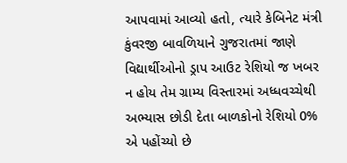આપવામાં આવ્યો હતો, ત્યારે કેબિનેટ મંત્રી કુંવરજી બાવળિયાને ગુજરાતમાં જાણે વિદ્યાર્થીઓનો ડ્રાપ આઉટ રેશિયો જ ખબર ન હોય તેમ ગ્રામ્ય વિસ્તારમાં અધ્ધવચ્ચેથી અભ્યાસ છોડી દેતા બાળકોનો રેશિયો 0% એ પહોંચ્યો છે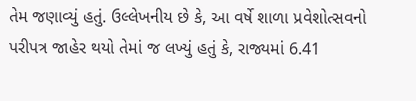તેમ જણાવ્યું હતું. ઉલ્લેખનીય છે કે, આ વર્ષે શાળા પ્રવેશોત્સવનો પરીપત્ર જાહેર થયો તેમાં જ લખ્યું હતું કે, રાજ્યમાં 6.41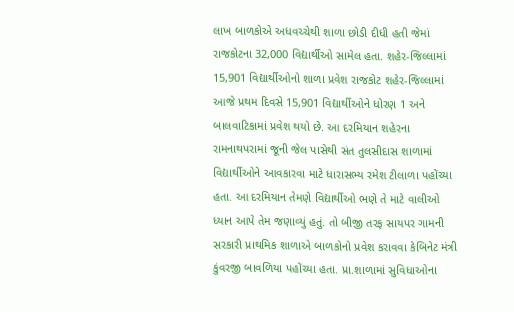લાખ બાળકોએ અધવચ્ચેથી શાળા છોડી દીધી હતી જેમાં રાજકોટના 32,000 વિદ્યાર્થીઓ સામેલ હતા. શહેર-જિલ્લામાં 15,901 વિદ્યાર્થીઓનો શાળા પ્રવેશ રાજકોટ શહેર-જિલ્લામાં આજે પ્રથમ દિવસે 15,901 વિદ્યાર્થીઓને ધોરણ 1 અને બાલવાટિકામાં પ્રવેશ થયો છે. આ દરમિયાન શહેરના રામનાથપરામાં જૂની જેલ પાસેથી સંત તુલસીદાસ શાળામાં વિદ્યાર્થીઓને આવકારવા માટે ધારાસભ્ય રમેશ ટીલાળા પહોંચ્યા હતા. આ દરમિયાન તેમણે વિદ્યાર્થીઓ ભણે તે માટે વાલીઓ ધ્યાન આપે તેમ જણાવ્યું હતું. તો બીજી તરફ સાયપર ગામની સરકારી પ્રાથમિક શાળાએ બાળકોનો પ્રવેશ કરાવવા કેબિનેટ મંત્રી કુંવરજી બાવળિયા પહોંચ્યા હતા. પ્રા.શાળામાં સુવિધાઓના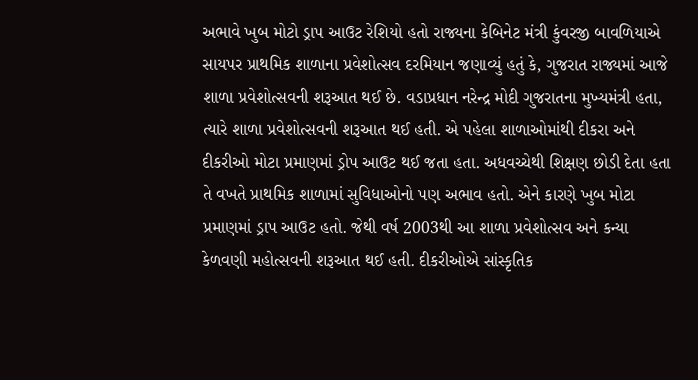અભાવે ખુબ મોટો ડ્રાપ આઉટ રેશિયો હતો રાજ્યના કેબિનેટ મંત્રી કુંવરજી બાવળિયાએ સાયપર પ્રાથમિક શાળાના પ્રવેશોત્સવ દરમિયાન જણાવ્યું હતું કે, ગુજરાત રાજ્યમાં આજે શાળા પ્રવેશોત્સવની શરૂઆત થઈ છે. વડાપ્રધાન નરેન્દ્ર મોદી ગુજરાતના મુખ્યમંત્રી હતા, ત્યારે શાળા પ્રવેશોત્સવની શરૂઆત થઈ હતી. એ પહેલા શાળાઓમાંથી દીકરા અને દીકરીઓ મોટા પ્રમાણમાં ડ્રોપ આઉટ થઈ જતા હતા. અધવચ્ચેથી શિક્ષણ છોડી દેતા હતા તે વખતે પ્રાથમિક શાળામાં સુવિધાઓનો પણ અભાવ હતો. એને કારણે ખુબ મોટા પ્રમાણમાં ડ્રાપ આઉટ હતો. જેથી વર્ષ 2003થી આ શાળા પ્રવેશોત્સવ અને કન્યા કેળવણી મહોત્સવની શરૂઆત થઈ હતી. દીકરીઓએ સાંસ્કૃતિક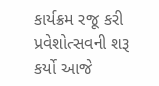કાર્યક્રમ રજૂ કરી પ્રવેશોત્સવની શરૂ કર્યો આજે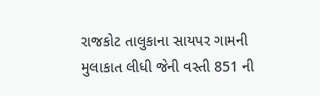રાજકોટ તાલુકાના સાયપર ગામની મુલાકાત લીધી જેની વસ્તી 851 ની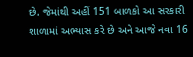છે. જેમાંથી અહીં 151 બાળકો આ સરકારી શાળામાં અભ્યાસ કરે છે અને આજે નવા 16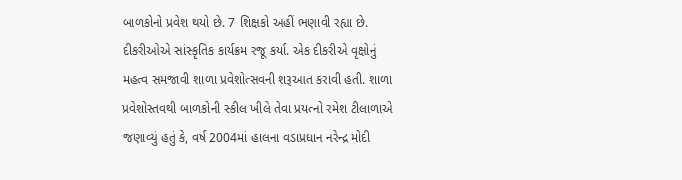બાળકોનો પ્રવેશ થયો છે. 7 શિક્ષકો અહીં ભણાવી રહ્યા છે. દીકરીઓએ સાંસ્કૃતિક કાર્યક્રમ રજૂ કર્યા. એક દીકરીએ વૃક્ષોનું મહત્વ સમજાવી શાળા પ્રવેશોત્સવની શરૂઆત કરાવી હતી. શાળા પ્રવેશોસ્તવથી બાળકોની સ્કીલ ખીલે તેવા પ્રયત્નો રમેશ ટીલાળાએ જણાવ્યું હતું કે, વર્ષ 2004માં હાલના વડાપ્રધાન નરેન્દ્ર મોદી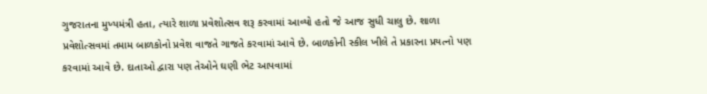ગુજરાતના મુખ્યમંત્રી હતા, ત્યારે શાળા પ્રવેશોત્સવ શરૂ કરવામાં આવ્યો હતો જે આજ સુધી ચાલુ છે. શાળા પ્રવેશોત્સવમાં તમામ બાળકોનો પ્રવેશ વાજતે ગાજતે કરવામાં આવે છે. બાળકોની સ્કીલ ખીલે તે પ્રકારના પ્રયત્નો પણ કરવામાં આવે છે. દાતાઓ દ્વારા પણ તેઓને ઘણી ભેટ આપવામાં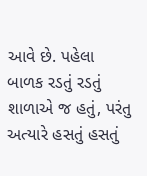આવે છે. પહેલા બાળક રડતું રડતું શાળાએ જ હતું, પરંતુ અત્યારે હસતું હસતું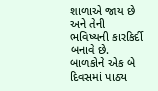શાળાએ જાય છે અને તેની ભવિષ્યની કારકિર્દી બનાવે છે. બાળકોને એક બે દિવસમાં પાઠ્ય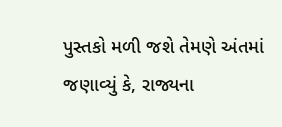પુસ્તકો મળી જશે તેમણે અંતમાં જણાવ્યું કે, રાજ્યના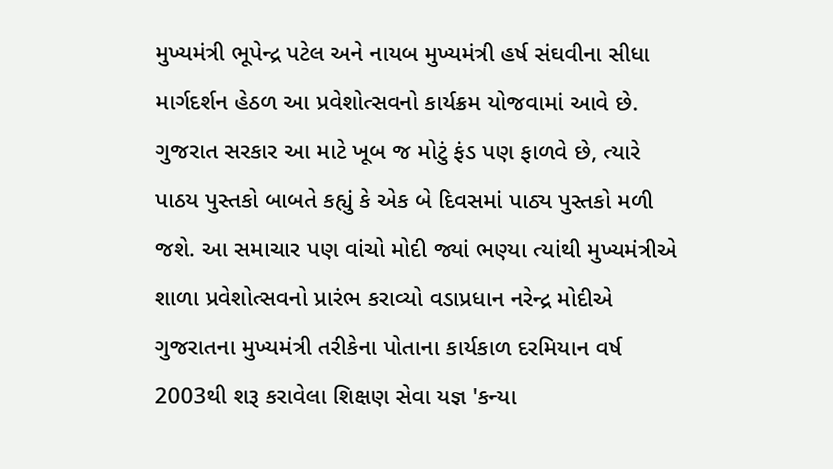મુખ્યમંત્રી ભૂપેન્દ્ર પટેલ અને નાયબ મુખ્યમંત્રી હર્ષ સંઘવીના સીધા માર્ગદર્શન હેઠળ આ પ્રવેશોત્સવનો કાર્યક્રમ યોજવામાં આવે છે. ગુજરાત સરકાર આ માટે ખૂબ જ મોટું ફંડ પણ ફાળવે છે, ત્યારે પાઠય પુસ્તકો બાબતે કહ્યું કે એક બે દિવસમાં પાઠ્ય પુસ્તકો મળી જશે. આ સમાચાર પણ વાંચો મોદી જ્યાં ભણ્યા ત્યાંથી મુખ્યમંત્રીએ શાળા પ્રવેશોત્સવનો પ્રારંભ કરાવ્યો વડાપ્રધાન નરેન્દ્ર મોદીએ ગુજરાતના મુખ્યમંત્રી તરીકેના પોતાના કાર્યકાળ દરમિયાન વર્ષ 2003થી શરૂ કરાવેલા શિક્ષણ સેવા યજ્ઞ 'કન્યા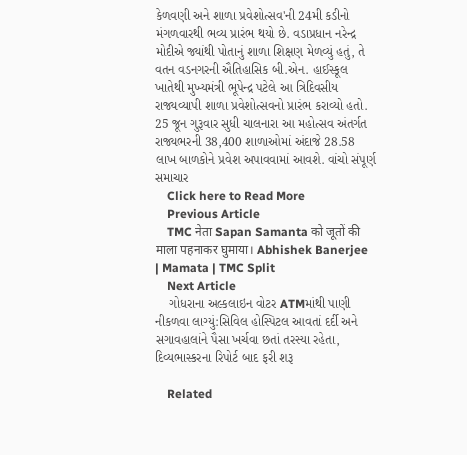કેળવણી અને શાળા પ્રવેશોત્સવ'ની 24મી કડીનો મંગળવારથી ભવ્ય પ્રારંભ થયો છે. વડાપ્રધાન નરેન્દ્ર મોદીએ જ્યાંથી પોતાનું શાળા શિક્ષણ મેળવ્યું હતું, તે વતન વડનગરની ઐતિહાસિક બી.એન. હાઈસ્કૂલ ખાતેથી મુખ્યમંત્રી ભૂપેન્દ્ર પટેલે આ ત્રિદિવસીય રાજ્યવ્યાપી શાળા પ્રવેશોત્સવનો પ્રારંભ કરાવ્યો હતો. 25 જૂન ગુરૂવાર સુધી ચાલનારા આ મહોત્સવ અંતર્ગત રાજ્યભરની 38,400 શાળાઓમાં અંદાજે 28.58 લાખ બાળકોને પ્રવેશ અપાવવામાં આવશે. વાંચો સંપૂર્ણ સમાચાર
    Click here to Read More
    Previous Article
    TMC नेता Sapan Samanta को जूतों की माला पहनाकर घुमाया। Abhishek Banerjee | Mamata | TMC Split
    Next Article
    ગોધરાના અલ્કલાઇન વોટર ATMમાંથી પાણી નીકળવા લાગ્યું:સિવિલ હોસ્પિટલ આવતાં દર્દી અને સગાવહાલાંને પૈસા ખર્ચવા છતાં તરસ્યા રહેતા, દિવ્યભાસ્કરના રિપોર્ટ બાદ ફરી શરૂ

    Related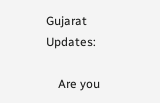Gujarat Updates:

    Are you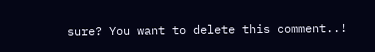sure? You want to delete this comment..!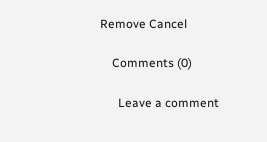Remove Cancel

    Comments (0)

      Leave a comment